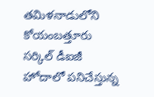తమిళనాడులోని కోయంబత్తూరు సర్కిల్ డీఐజీ హోదాలో పనిచేస్తున్న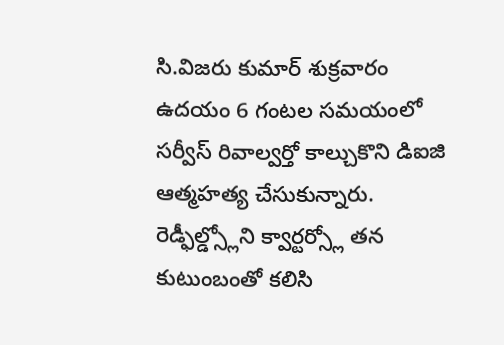సి.విజరు కుమార్ శుక్రవారం ఉదయం 6 గంటల సమయంలో సర్వీస్ రివాల్వర్తో కాల్చుకొని డిఐజి ఆత్మహత్య చేసుకున్నారు. రెడ్ఫీల్డ్స్లోని క్వార్టర్స్లో తన కుటుంబంతో కలిసి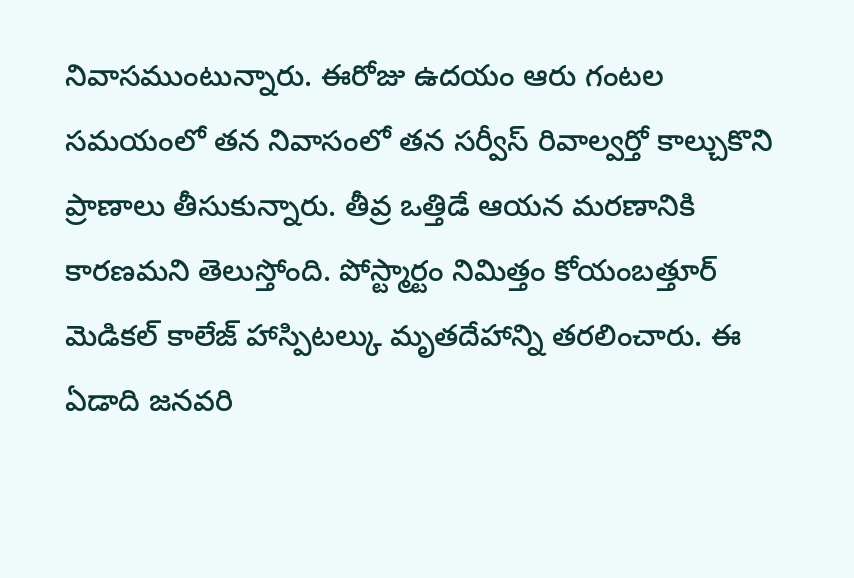నివాసముంటున్నారు. ఈరోజు ఉదయం ఆరు గంటల సమయంలో తన నివాసంలో తన సర్వీస్ రివాల్వర్తో కాల్చుకొని ప్రాణాలు తీసుకున్నారు. తీవ్ర ఒత్తిడే ఆయన మరణానికి కారణమని తెలుస్తోంది. పోస్ట్మార్టం నిమిత్తం కోయంబత్తూర్ మెడికల్ కాలేజ్ హాస్పిటల్కు మృతదేహాన్ని తరలించారు. ఈ ఏడాది జనవరి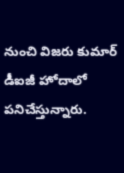నుంచి విజరు కుమార్ డీఐజీ హోదాలో పనిచేస్తున్నారు.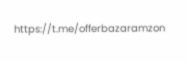https://t.me/offerbazaramzon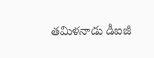తమిళనాడు డీఐజీ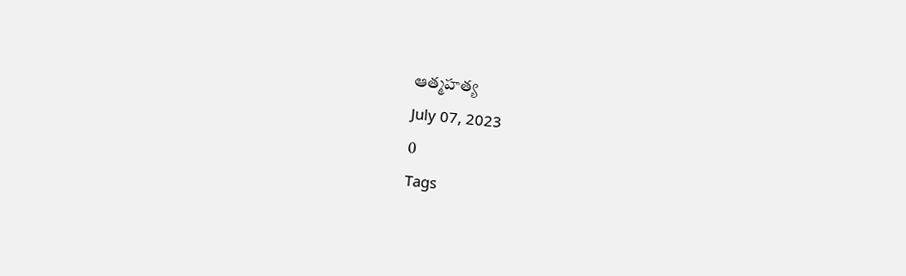ఆత్మహత్య
July 07, 2023
0
Tags